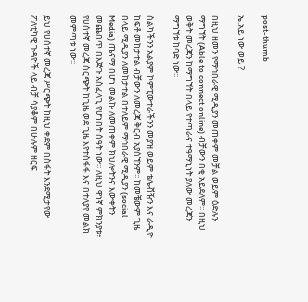post-thumb

ኤ.አይ ነው ወይ ?

በዚህ ዘመን የማኅበራዊ ሚዲያን መጠቀም መቻል ወይም ዕድሉን ማግኘት (Able to connect online) ብቻውን በቂ አይደለም፡፡ በዚህ ወቅት መረጃን ከማግኘት በላይ የተጣራና ተዓማኒነት ያለው መረጃን ማግኘቱ ከባድ ነው፡፡

ስልካችንን አልያም ኮምፒውተራችንን መያዝ ወይም ቴሌቭዥን እና ራዲዮ ከፍቶ መከታተል ብቻውን ለመረጃ ቅርብ አያሰኘንም፡፡ ከመቼውም ጊዜ በላይ ሚዲያን ለመከታተል በተለይም ማኅበራዊ ሚዲያን (social Media) ጤናማ በሆነ መልኩ ለመጠቀም ክህሎትንና እውቀትን መጨበጥ በእጅጉ አስፈላጊ የሆነበት ሰዓት ነው፡፡ ለዚህ ዋነኛ ምክንያቱ፥ የሀሰተኛ መረጃ ስርጭት ከጊዜ ወደ ጊዜ እየተስፋፋ እና በተለያየ መልክ መምጣቱ ነው፡፡

ይህ የሀሰተኛ መረጃ ሥርጭት ከዚህ ቀደም በስፋት እንደሚታየው ፖለቲካዊ ጉዳዮች ላይ ብቻ ሳያቆም በሁሉም ዘርፍ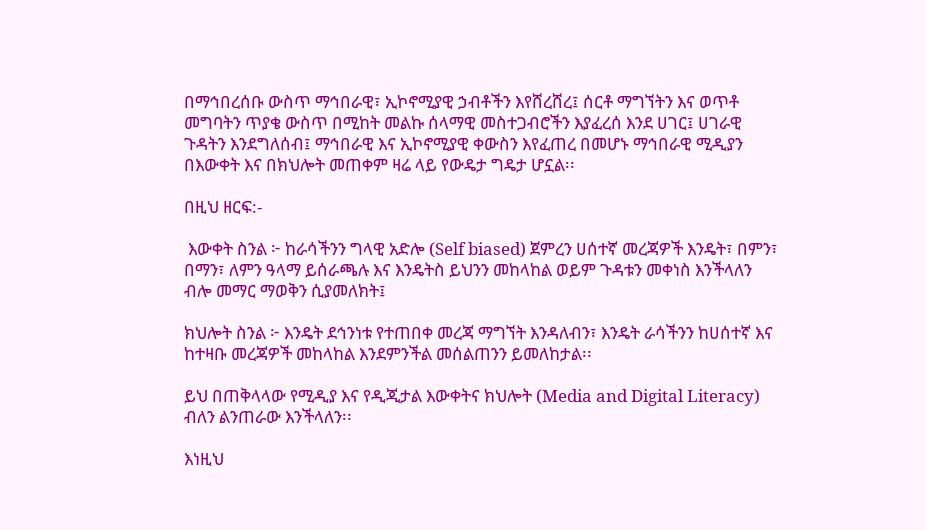በማኅበረሰቡ ውስጥ ማኅበራዊ፣ ኢኮኖሚያዊ ኃብቶችን እየሸረሸረ፤ ሰርቶ ማግኘትን እና ወጥቶ መግባትን ጥያቄ ውስጥ በሚከት መልኩ ሰላማዊ መስተጋብሮችን እያፈረሰ እንደ ሀገር፤ ሀገራዊ ጉዳትን እንደግለሰብ፤ ማኅበራዊ እና ኢኮኖሚያዊ ቀውስን እየፈጠረ በመሆኑ ማኅበራዊ ሚዲያን በእውቀት እና በክህሎት መጠቀም ዛሬ ላይ የውዴታ ግዴታ ሆኗል፡፡

በዚህ ዘርፍ:-

 እውቀት ስንል ፦ ከራሳችንን ግላዊ አድሎ (Self biased) ጀምረን ሀሰተኛ መረጃዎች እንዴት፣ በምን፣ በማን፣ ለምን ዓላማ ይሰራጫሉ እና እንዴትስ ይህንን መከላከል ወይም ጉዳቱን መቀነስ እንችላለን ብሎ መማር ማወቅን ሲያመለክት፤

ክህሎት ስንል ፦ እንዴት ደኅንነቱ የተጠበቀ መረጃ ማግኘት እንዳለብን፣ እንዴት ራሳችንን ከሀሰተኛ እና ከተዛቡ መረጃዎች መከላከል እንደምንችል መሰልጠንን ይመለከታል፡፡

ይህ በጠቅላላው የሚዲያ እና የዲጂታል እውቀትና ክህሎት (Media and Digital Literacy) ብለን ልንጠራው እንችላለን፡፡

እነዚህ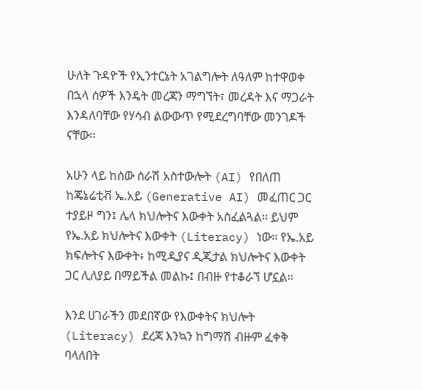ሁለት ጉዳዮች የኢንተርኔት አገልግሎት ለዓለም ከተዋወቀ በኋላ ሰዎች እንዴት መረጃን ማግኘት፣ መረዳት እና ማጋራት እንዳለባቸው የሃሳብ ልውውጥ የሚደረግባቸው መንገዶች ናቸው፡፡

አሁን ላይ ከሰው ሰራሽ አስተውሎት (AI) የበለጠ ከጄኔሬቲቭ ኤ.አይ (Generative AI) መፈጠር ጋር ተያይዞ ግን፤ ሌላ ክህሎትና እውቀት አስፈልጓል፡፡ ይህም የኤ.አይ ክህሎትና እውቀት (Literacy) ነው፡፡ የኤ.አይ ክፍሎትና እውቀት፥ ከሚዲያና ዲጂታል ክህሎትና እውቀት ጋር ሊለያይ በማይችል መልኩ፤ በብዙ የተቆራኘ ሆኗል፡፡

እንደ ሀገራችን መደበኛው የእውቀትና ክህሎት (Literacy) ደረጃ እንኳን ከግማሽ ብዙም ፈቀቅ ባላለበት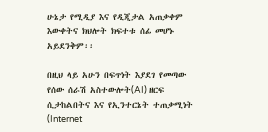ሁኔታ የሚዲያ እና የዲጂታል አጠቃቀም እውቀትና ክህሎት ክፍተቱ ሰፊ መሆኑ አይደንቅም፡፡

በዚህ ላይ አሁን በፍጥነት እያደገ የመጣው የሰው ሰራሽ አስተውሎት(AI) ዘርፍ ሲታከልበትና እና የኢንተርኔት ተጠቃሚነት (Internet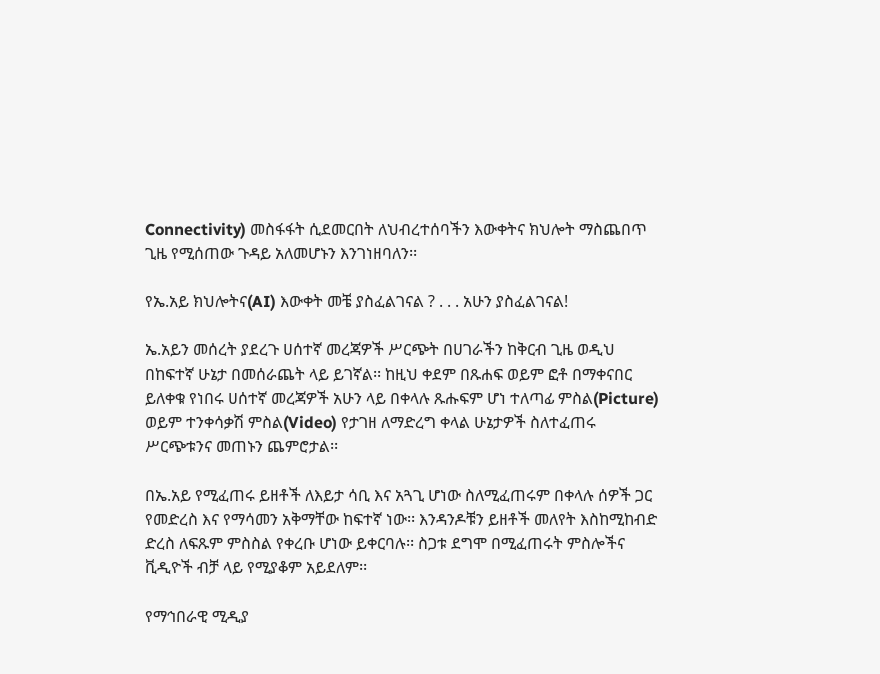Connectivity) መስፋፋት ሲደመርበት ለህብረተሰባችን እውቀትና ክህሎት ማስጨበጥ ጊዜ የሚሰጠው ጉዳይ አለመሆኑን እንገነዘባለን፡፡

የኤ.አይ ክህሎትና(AI) እውቀት መቼ ያስፈልገናል ? . . . አሁን ያስፈልገናል!

ኤ.አይን መሰረት ያደረጉ ሀሰተኛ መረጃዎች ሥርጭት በሀገራችን ከቅርብ ጊዜ ወዲህ በከፍተኛ ሁኔታ በመሰራጨት ላይ ይገኛል፡፡ ከዚህ ቀደም በጹሐፍ ወይም ፎቶ በማቀናበር ይለቀቁ የነበሩ ሀሰተኛ መረጃዎች አሁን ላይ በቀላሉ ጹሑፍም ሆነ ተለጣፊ ምስል(Picture) ወይም ተንቀሳቃሽ ምስል(Video) የታገዘ ለማድረግ ቀላል ሁኔታዎች ስለተፈጠሩ ሥርጭቱንና መጠኑን ጨምሮታል፡፡

በኤ.አይ የሚፈጠሩ ይዘቶች ለእይታ ሳቢ እና አጓጊ ሆነው ስለሚፈጠሩም በቀላሉ ሰዎች ጋር የመድረስ እና የማሳመን አቅማቸው ከፍተኛ ነው፡፡ እንዳንዶቹን ይዘቶች መለየት እስከሚከብድ ድረስ ለፍጹም ምስስል የቀረቡ ሆነው ይቀርባሉ፡፡ ስጋቱ ደግሞ በሚፈጠሩት ምስሎችና ቪዲዮች ብቻ ላይ የሚያቆም አይደለም፡፡

የማኅበራዊ ሚዲያ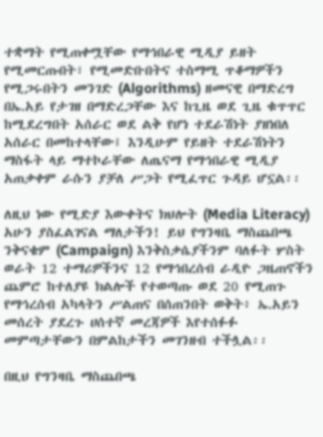ተቋማት የሚጠቀሟቸው የማኅበራዊ ሚዲያ ይዘት የሚመርጡበት፣ የሚመድቡበትና ተስማሚ ጥቆማዎችን የሚጋሩበትን መንገድ (Algorithms) ዘመናዊ በማድረግ በኤ.አይ የታገዘ በማድረጋቸው እና ከጊዜ ወደ ጊዜ ቁጥጥር ከሚደረግበት አሰራር ወደ ልቅ የሆነ ተደራሽነት ያዘነበለ አሰራር በመከተላቸው፤ እንዲሁም የይዘት ተደራሽነትን ማስፋት ላይ ማተኮራቸው ለጤናማ የማኅበራዊ ሚዲያ አጠቃቀም ራሱን ያቻለ ሥጋት የሚፈጥር ጉዳይ ሆኗል፡፡

ለዚህ ነው የሚድያ እውቀትና ክህሎት (Media Literacy) አሁን ያስፈልገናል ማለታችን! ይህ የግንዛቤ ማስጨበጫ ንቅናቄም (Campaign) እንቅስቃሴያችንም ባለፉት ሦስት ወራት 12 ተማሪዎችንና 12 የማኅበረሰብ ራዲዮ ጋዜጠኖችን ጨምሮ ከተለያዩ ክልሎች የተወጣጡ ወደ 20 የሚጠጉ የማኅረሰብ አካላትን ሥልጠና በሰጠንበት ወቅት፥ ኤ.አይን መሰረት ያደረጉ ሀሰተኛ መረጃዎች እየተሰፉፉ መምጣታቸውን በምልከታችን መገንዘብ ተችሏል፡፡

በዚህ የግንዛቤ ማስጨበጫ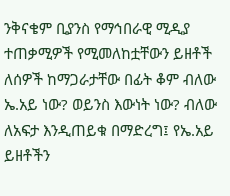ንቅናቄም ቢያንስ የማኅበራዊ ሚዲያ ተጠቃሚዎች የሚመለከቷቸውን ይዘቶች ለሰዎች ከማጋራታቸው በፊት ቆም ብለው ኤ.አይ ነው? ወይንስ እውነት ነው? ብለው ለአፍታ እንዲጠይቁ በማድረግ፤ የኤ.አይ ይዘቶችን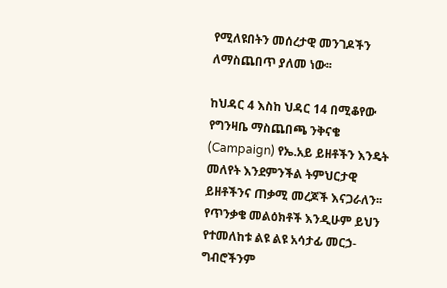የሚለዩበትን መሰረታዊ መንገዶችን ለማስጨበጥ ያለመ ነው፡፡

ከህዳር 4 እስከ ህዳር 14 በሚቆየው የግንዛቤ ማስጨበጫ ንቅናቄ (Campaign) የኤ.አይ ይዘቶችን እንዴት መለየት እንደምንችል ትምህርታዊ ይዘቶችንና ጠቃሚ መረጆች እናጋራለን፡፡ የጥንቃቄ መልዕክቶች እንዲሁም ይህን የተመለከቱ ልዩ ልዩ አሳታፊ መርኃ-ግብሮችንም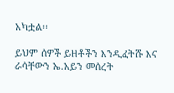አካቷል፡፡

ይህም ሰዎች ይዘቶችን እንዲፈትሹ እና ራሳቸውን ኤ.አይን መሰረት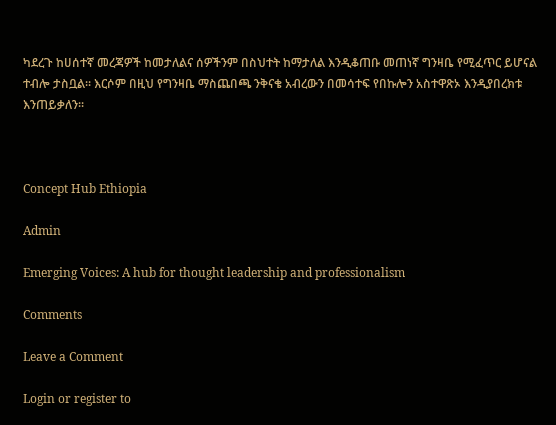ካደረጉ ከሀሰተኛ መረጃዎች ከመታለልና ሰዎችንም በስህተት ከማታለል እንዲቆጠቡ መጠነኛ ግንዛቤ የሚፈጥር ይሆናል ተብሎ ታስቧል፡፡ እርሶም በዚህ የግንዛቤ ማስጨበጫ ንቅናቄ አብረውን በመሳተፍ የበኩሎን አስተዋጽኦ እንዲያበረክቱ እንጠይቃለን፡፡



Concept Hub Ethiopia

Admin

Emerging Voices: A hub for thought leadership and professionalism

Comments

Leave a Comment

Login or register to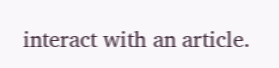interact with an article.